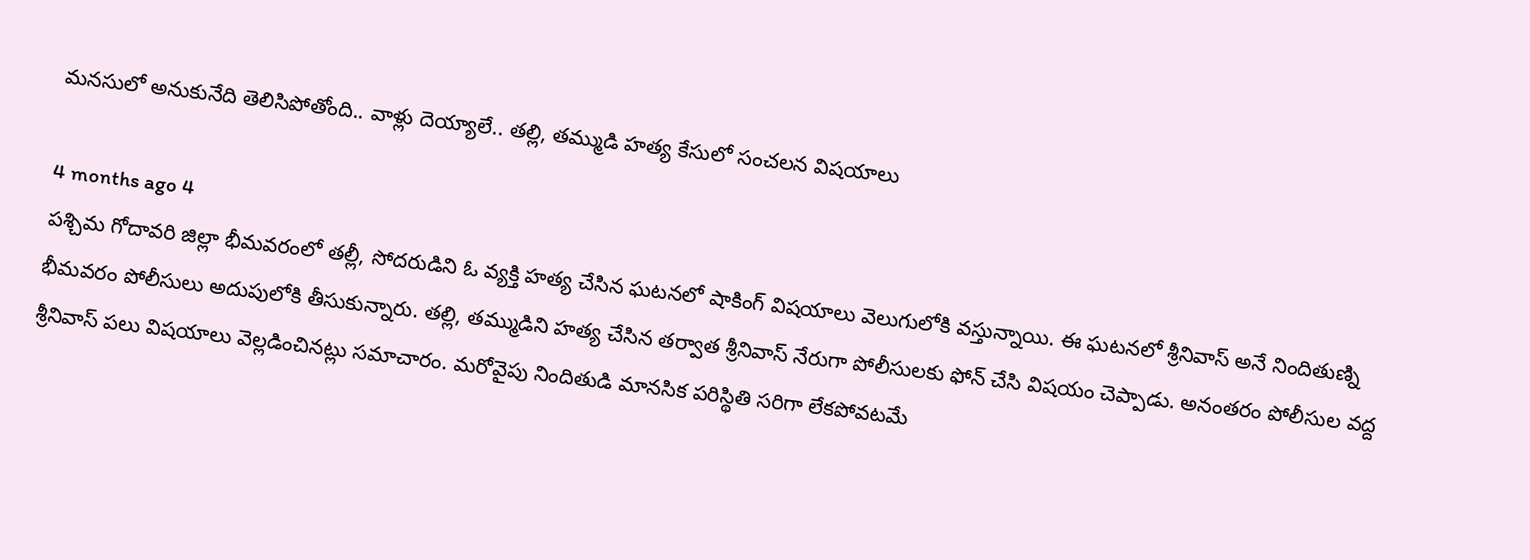మనసులో అనుకునేది తెలిసిపోతోంది.. వాళ్లు దెయ్యాలే.. తల్లి, తమ్ముడి హత్య కేసులో సంచలన విషయాలు

4 months ago 4
పశ్చిమ గోదావరి జిల్లా భీమవరంలో తల్లీ, సోదరుడిని ఓ వ్యక్తి హత్య చేసిన ఘటనలో షాకింగ్ విషయాలు వెలుగులోకి వస్తున్నాయి. ఈ ఘటనలో శ్రీనివాస్ అనే నిందితుణ్ని భీమవరం పోలీసులు అదుపులోకి తీసుకున్నారు. తల్లి, తమ్ముడిని హత్య చేసిన తర్వాత శ్రీనివాస్ నేరుగా పోలీసులకు ఫోన్ చేసి విషయం చెప్పాడు. అనంతరం పోలీసుల వద్ద శ్రీనివాస్ పలు విషయాలు వెల్లడించినట్లు సమాచారం. మరోవైపు నిందితుడి మానసిక పరిస్థితి సరిగా లేకపోవటమే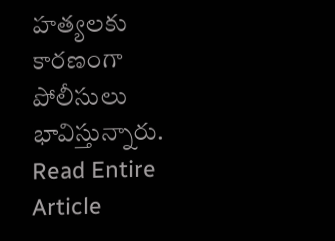హత్యలకు కారణంగా పోలీసులు భావిస్తున్నారు.
Read Entire Article